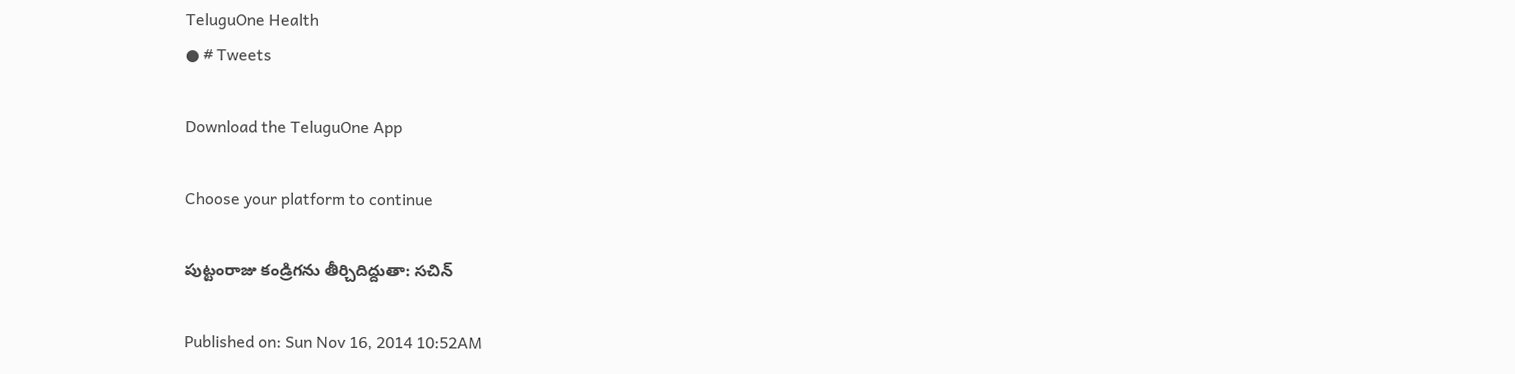TeluguOne Health
● # Tweets

Download the TeluguOne App

Choose your platform to continue

పుట్టంరాజు కండ్రిగను తీర్చిదిద్దుతా: సచిన్

Published on: Sun Nov 16, 2014 10:52AM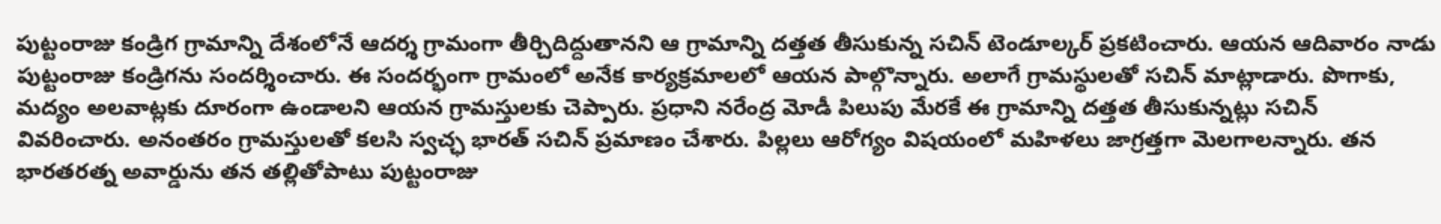పుట్టంరాజు కండ్రిగ గ్రామాన్ని దేశంలోనే ఆదర్శ గ్రామంగా తీర్చిదిద్దుతానని ఆ గ్రామాన్ని దత్తత తీసుకున్న సచిన్ టెండూల్కర్ ప్రకటించారు. ఆయన ఆదివారం నాడు పుట్టంరాజు కండ్రిగను సందర్శించారు. ఈ సందర్భంగా గ్రామంలో అనేక కార్యక్రమాలలో ఆయన పాల్గొన్నారు. అలాగే గ్రామస్థులతో సచిన్ మాట్లాడారు. పొగాకు, మద్యం అలవాట్లకు దూరంగా ఉండాలని ఆయన గ్రామస్తులకు చెప్పారు. ప్రధాని నరేంద్ర మోడీ పిలుపు మేరకే ఈ గ్రామాన్ని దత్తత తీసుకున్నట్లు సచిన్ వివరించారు. అనంతరం గ్రామస్తులతో కలసి స్వచ్ఛ భారత్ సచిన్ ప్రమాణం చేశారు. పిల్లలు ఆరోగ్యం విషయంలో మహిళలు జాగ్రత్తగా మెలగాలన్నారు. తన భారతరత్న అవార్డును తన తల్లితోపాటు పుట్టంరాజు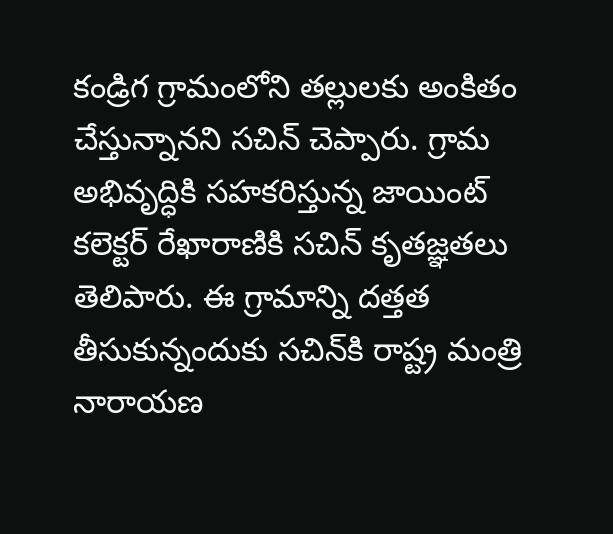కండ్రిగ గ్రామంలోని తల్లులకు అంకితం చేస్తున్నానని సచిన్ చెప్పారు. గ్రామ అభివృద్ధికి సహకరిస్తున్న జాయింట్ కలెక్టర్ రేఖారాణికి సచిన్ కృతజ్ఞతలు తెలిపారు. ఈ గ్రామాన్ని దత్తత తీసుకున్నందుకు సచిన్‌కి రాష్ట్ర మంత్రి నారాయణ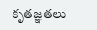కృతజ్ఞతలు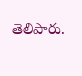తెలిపారు.